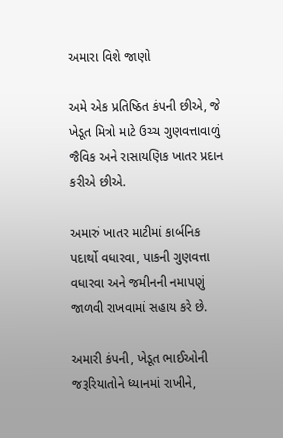અમારા વિશે જાણો

અમે એક પ્રતિષ્ઠિત કંપની છીએ, જે ખેડૂત મિત્રો માટે ઉચ્ચ ગુણવત્તાવાળું જૈવિક અને રાસાયણિક ખાતર પ્રદાન કરીએ છીએ.

અમારું ખાતર માટીમાં કાર્બનિક પદાર્થો વધારવા, પાકની ગુણવત્તા વધારવા અને જમીનની નમાપણું જાળવી રાખવામાં સહાય કરે છે.

અમારી કંપની, ખેડૂત ભાઈઓની જરૂરિયાતોને ધ્યાનમાં રાખીને,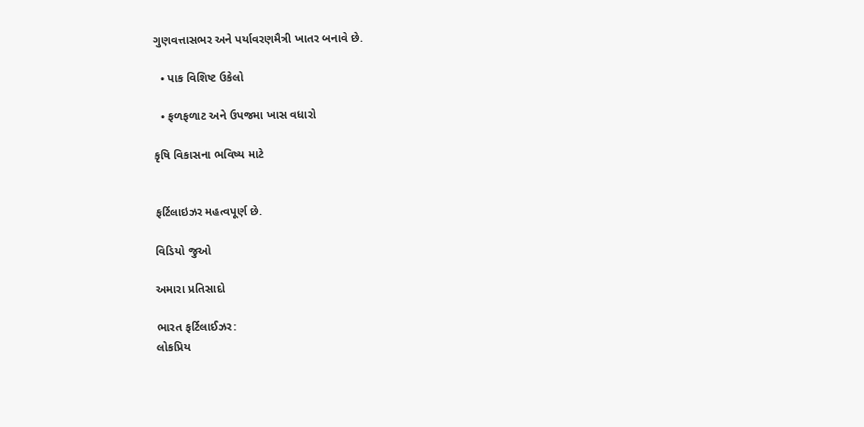ગુણવત્તાસભર અને પર્યાવરણમૈત્રી ખાતર બનાવે છે.

  • પાક વિશિષ્ટ ઉકેલો

  • ફળફળાટ અને ઉપજમા ખાસ વધારો

કૃષિ વિકાસના ભવિષ્ય માટે


ફર્ટિલાઇઝર મહત્વપૂર્ણ છે.

વિડિયો જુઓ

અમારા પ્રતિસાદો

ભારત ફર્ટિલાઈઝર:
લોકપ્રિય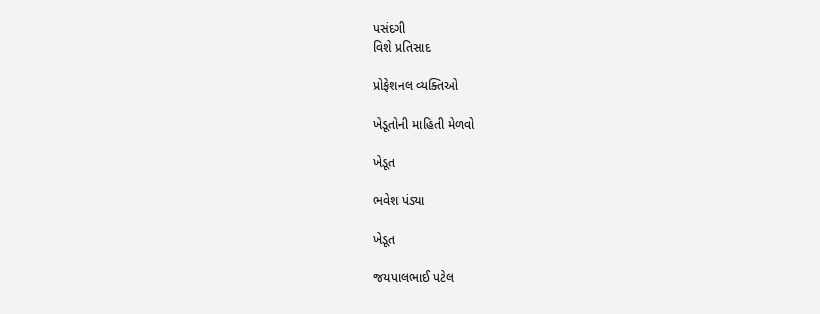પસંદગી
વિશે પ્રતિસાદ

પ્રોફેશનલ વ્યક્તિઓ

ખેડૂતોની માહિતી મેળવો

ખેડૂત

ભવેશ પંડ્યા

ખેડૂત

જયપાલભાઈ પટેલ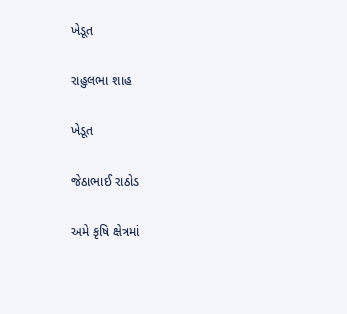ખેડૂત

રાહુલભા શાહ

ખેડૂત

જેઠાભાઈ રાઠોડ

અમે કૃષિ ક્ષેત્રમાં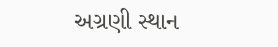અગ્રણી સ્થાન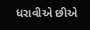ધરાવીએ છીએ